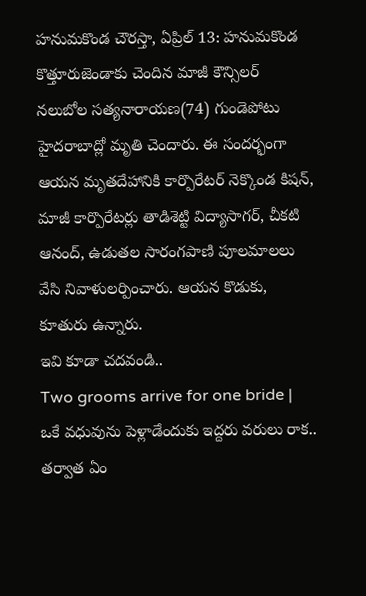హనుమకొండ చౌరస్తా, ఏప్రిల్ 13: హనుమకొండ కొత్తూరుజెండాకు చెందిన మాజీ కౌన్సిలర్ నలుబోల సత్యనారాయణ(74) గుండెపోటు హైదరాబాద్లో మృతి చెందారు. ఈ సందర్భంగా ఆయన మృతదేహానికి కార్పొరేటర్ నెక్కొండ కిషన్, మాజీ కార్పొరేటర్లు తాడిశెట్టి విద్యాసాగర్, చీకటి ఆనంద్, ఉడుతల సారంగపాణి పూలమాలలు వేసి నివాళులర్పించారు. ఆయన కొడుకు, కూతురు ఉన్నారు.
ఇవి కూడా చదవండి..
Two grooms arrive for one bride | ఒకే వధువును పెళ్లాడేందుకు ఇద్దరు వరులు రాక.. తర్వాత ఏం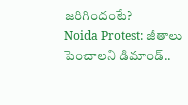జరిగిందంటే?
Noida Protest: జీతాలు పెంచాలని డిమాండ్..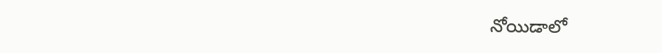నోయిడాలో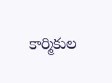కార్మికుల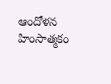ఆందోళన హింసాత్మకం